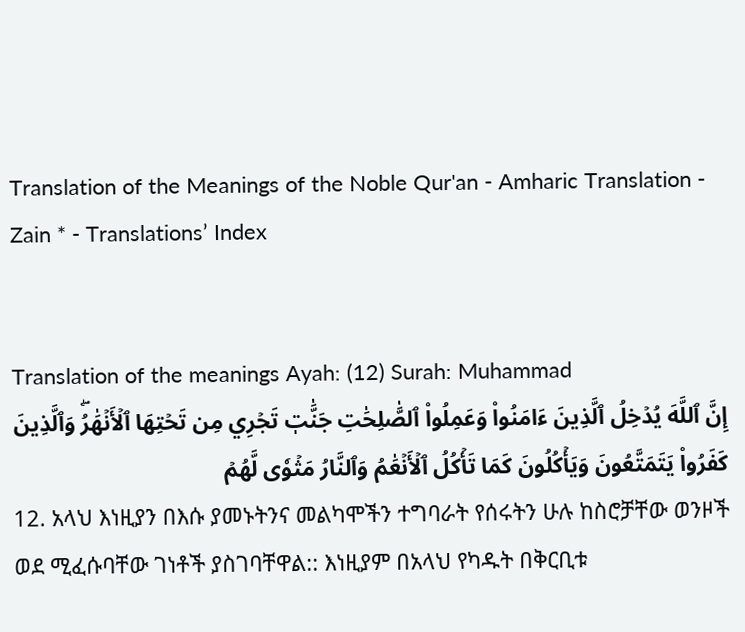Translation of the Meanings of the Noble Qur'an - Amharic Translation - Zain * - Translations’ Index


Translation of the meanings Ayah: (12) Surah: Muhammad
إِنَّ ٱللَّهَ يُدۡخِلُ ٱلَّذِينَ ءَامَنُواْ وَعَمِلُواْ ٱلصَّٰلِحَٰتِ جَنَّٰتٖ تَجۡرِي مِن تَحۡتِهَا ٱلۡأَنۡهَٰرُۖ وَٱلَّذِينَ كَفَرُواْ يَتَمَتَّعُونَ وَيَأۡكُلُونَ كَمَا تَأۡكُلُ ٱلۡأَنۡعَٰمُ وَٱلنَّارُ مَثۡوٗى لَّهُمۡ
12. አላህ እነዚያን በእሱ ያመኑትንና መልካሞችን ተግባራት የሰሩትን ሁሉ ከስሮቻቸው ወንዞች ወደ ሚፈሱባቸው ገነቶች ያስገባቸዋል:: እነዚያም በአላህ የካዱት በቅርቢቱ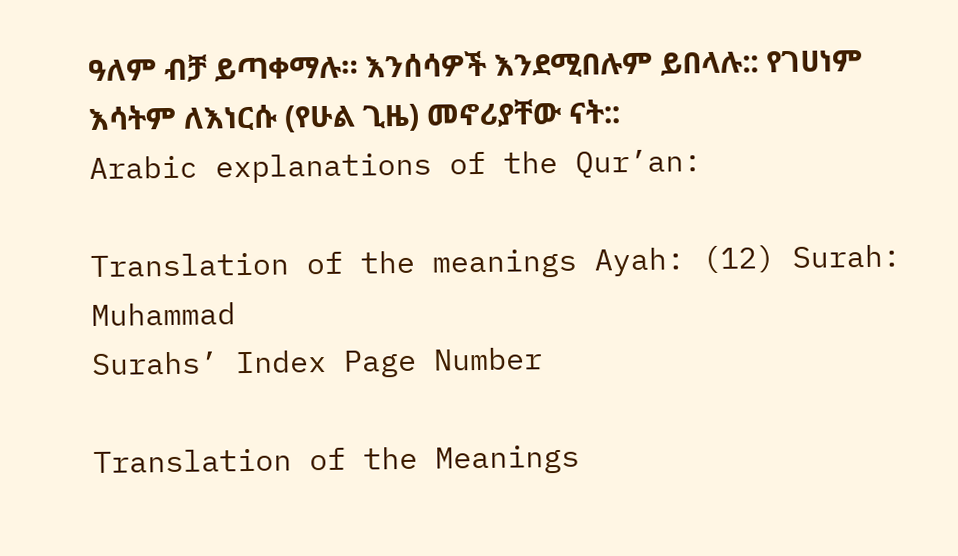ዓለም ብቻ ይጣቀማሉ። እንሰሳዎች እንደሚበሉም ይበላሉ:: የገሀነም እሳትም ለእነርሱ (የሁል ጊዜ) መኖሪያቸው ናት::
Arabic explanations of the Qur’an:

Translation of the meanings Ayah: (12) Surah: Muhammad
Surahs’ Index Page Number

Translation of the Meanings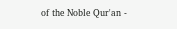of the Noble Qur'an -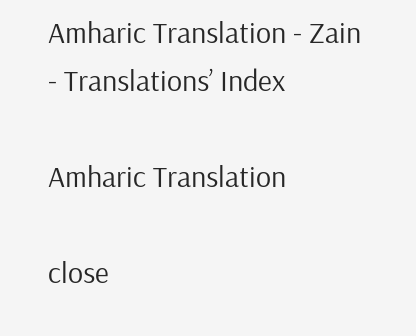Amharic Translation - Zain - Translations’ Index

Amharic Translation

close